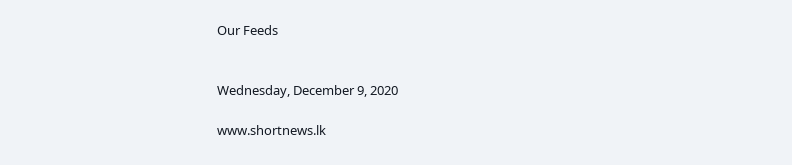Our Feeds


Wednesday, December 9, 2020

www.shortnews.lk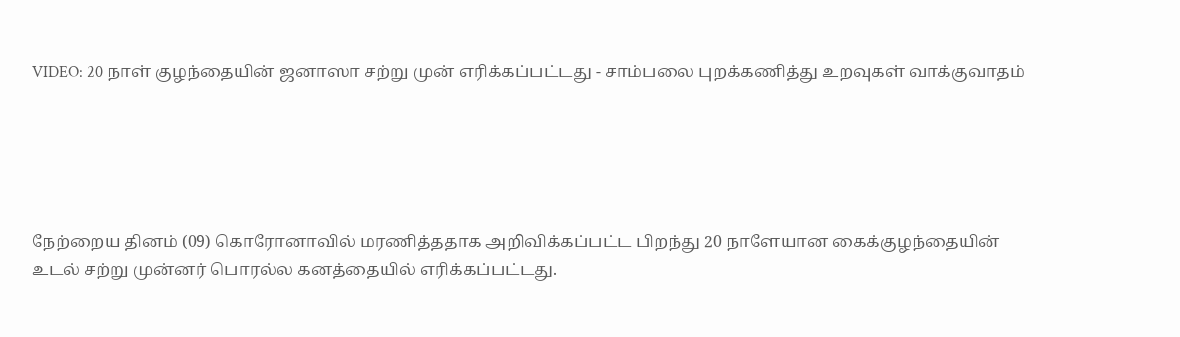VIDEO: 20 நாள் குழந்தையின் ஜனாஸா சற்று முன் எரிக்கப்பட்டது - சாம்பலை புறக்கணித்து உறவுகள் வாக்குவாதம்





நேற்றைய தினம் (09) கொரோனாவில் மரணித்ததாக அறிவிக்கப்பட்ட பிறந்து 20 நாளேயான கைக்குழந்தையின் உடல் சற்று முன்னர் பொரல்ல கனத்தையில் எரிக்கப்பட்டது.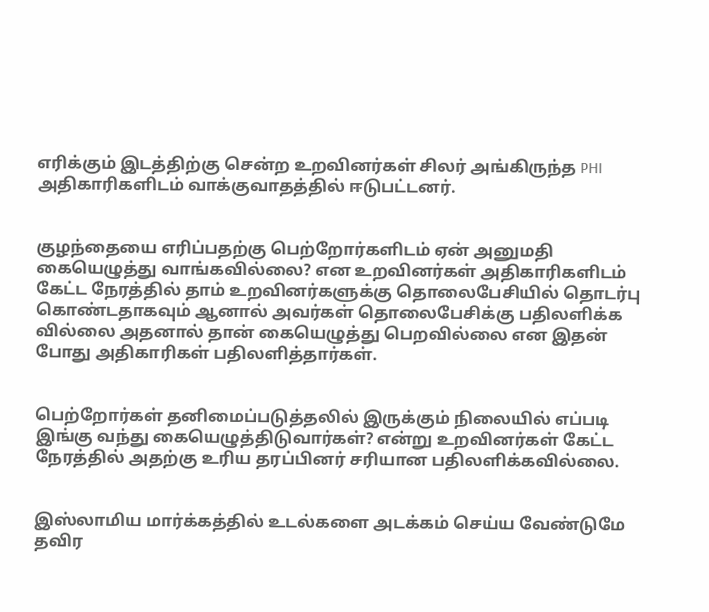எரிக்கும் இடத்திற்கு சென்ற உறவினர்கள் சிலர் அங்கிருந்த PHI அதிகாரிகளிடம் வாக்குவாதத்தில் ஈடுபட்டனர்.


குழந்தையை எரிப்பதற்கு பெற்றோர்களிடம் ஏன் அனுமதி கையெழுத்து வாங்கவில்லை? என உறவினர்கள் அதிகாரிகளிடம் கேட்ட நேரத்தில் தாம் உறவினர்களுக்கு தொலைபேசியில் தொடர்பு கொண்டதாகவும் ஆனால் அவர்கள் தொலைபேசிக்கு பதிலளிக்க வில்லை அதனால் தான் கையெழுத்து பெறவில்லை என இதன் போது அதிகாரிகள் பதிலளித்தார்கள்.


பெற்றோர்கள் தனிமைப்படுத்தலில் இருக்கும் நிலையில் எப்படி இங்கு வந்து கையெழுத்திடுவார்கள்? என்று உறவினர்கள் கேட்ட நேரத்தில் அதற்கு உரிய தரப்பினர் சரியான பதிலளிக்கவில்லை.


இஸ்லாமிய மார்க்கத்தில் உடல்களை அடக்கம் செய்ய வேண்டுமே தவிர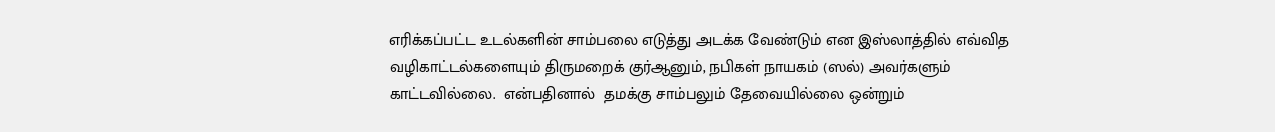எரிக்கப்பட்ட உடல்களின் சாம்பலை எடுத்து அடக்க வேண்டும் என இஸ்லாத்தில் எவ்வித வழிகாட்டல்களையும் திருமறைக் குர்ஆனும், நபிகள் நாயகம் (ஸல்) அவர்களும் காட்டவில்லை.  என்பதினால்  தமக்கு சாம்பலும் தேவையில்லை ஒன்றும்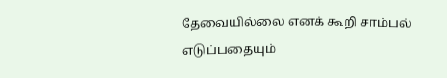தேவையில்லை எனக் கூறி சாம்பல் எடுப்பதையும்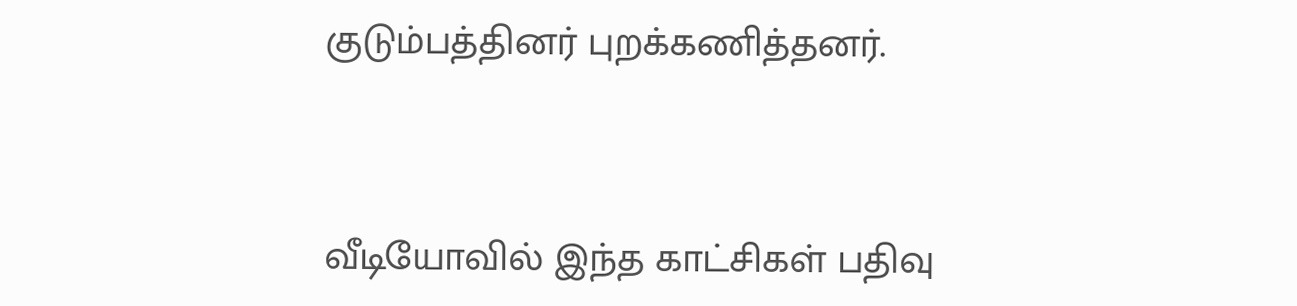குடும்பத்தினர் புறக்கணித்தனர்.


வீடியோவில் இந்த காட்சிகள் பதிவு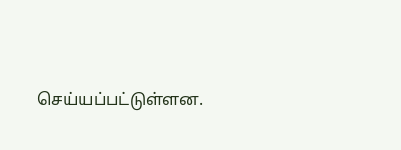செய்யப்பட்டுள்ளன.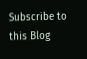Subscribe to this Blog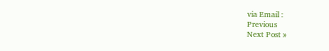via Email :
Previous
Next Post »